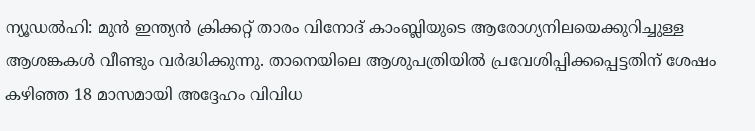ന്യൂഡൽഹി: മുൻ ഇന്ത്യൻ ക്രിക്കറ്റ് താരം വിനോദ് കാംബ്ലിയുടെ ആരോഗ്യനിലയെക്കുറിച്ചുള്ള ആശങ്കകൾ വീണ്ടും വർദ്ധിക്കുന്നു. താനെയിലെ ആശുപത്രിയിൽ പ്രവേശിപ്പിക്കപ്പെട്ടതിന് ശേഷം കഴിഞ്ഞ 18 മാസമായി അദ്ദേഹം വിവിധ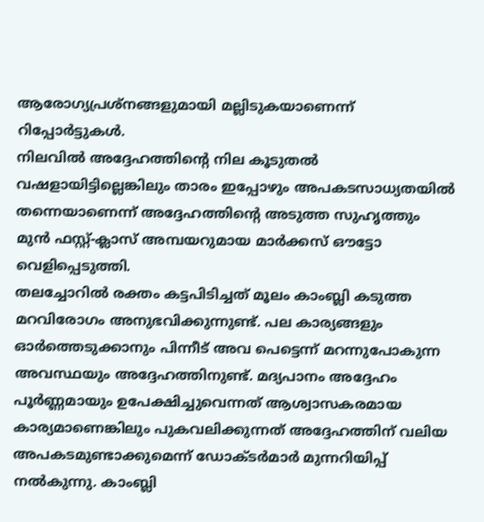ആരോഗ്യപ്രശ്നങ്ങളുമായി മല്ലിടുകയാണെന്ന് റിപ്പോർട്ടുകൾ.
നിലവിൽ അദ്ദേഹത്തിന്റെ നില കൂടുതൽ വഷളായിട്ടില്ലെങ്കിലും താരം ഇപ്പോഴും അപകടസാധ്യതയിൽ തന്നെയാണെന്ന് അദ്ദേഹത്തിൻ്റെ അടുത്ത സുഹൃത്തും മുൻ ഫസ്റ്റ്-ക്ലാസ് അമ്പയറുമായ മാർക്കസ് ഔട്ടോ വെളിപ്പെടുത്തി.
തലച്ചോറിൽ രക്തം കട്ടപിടിച്ചത് മൂലം കാംബ്ലി കടുത്ത മറവിരോഗം അനുഭവിക്കുന്നുണ്ട്. പല കാര്യങ്ങളും ഓർത്തെടുക്കാനും പിന്നീട് അവ പെട്ടെന്ന് മറന്നുപോകുന്ന അവസ്ഥയും അദ്ദേഹത്തിനുണ്ട്. മദ്യപാനം അദ്ദേഹം പൂർണ്ണമായും ഉപേക്ഷിച്ചുവെന്നത് ആശ്വാസകരമായ കാര്യമാണെങ്കിലും പുകവലിക്കുന്നത് അദ്ദേഹത്തിന് വലിയ അപകടമുണ്ടാക്കുമെന്ന് ഡോക്ടർമാർ മുന്നറിയിപ്പ് നൽകുന്നു. കാംബ്ലി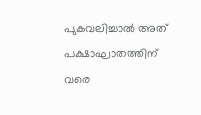പുകവലിച്ചാൽ അത് പക്ഷാഘാതത്തിന് വരെ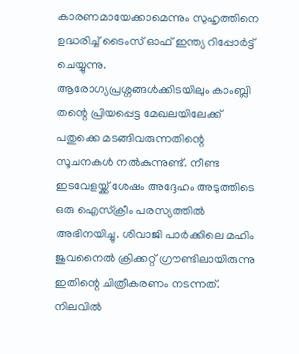കാരണമായേക്കാമെന്നും സുഹൃത്തിനെ ഉദ്ധരിച്ച് ടൈംസ് ഓഫ് ഇന്ത്യ റിപ്പോർട്ട് ചെയ്യുന്നു.
ആരോഗ്യപ്രശ്നങ്ങൾക്കിടയിലും കാംബ്ലി തന്റെ പ്രിയപ്പെട്ട മേഖലയിലേക്ക് പതുക്കെ മടങ്ങിവരുന്നതിന്റെ സൂചനകൾ നൽകുന്നുണ്ട്. നീണ്ട ഇടവേളയ്ക്ക് ശേഷം അദ്ദേഹം അടുത്തിടെ ഒരു ഐസ്ക്രീം പരസ്യത്തിൽ അഭിനയിച്ചു. ശിവാജി പാർക്കിലെ മഹിം ജുവനൈൽ ക്രിക്കറ്റ് ഗ്രൗണ്ടിലായിരുന്നു ഇതിന്റെ ചിത്രീകരണം നടന്നത്. നിലവിൽ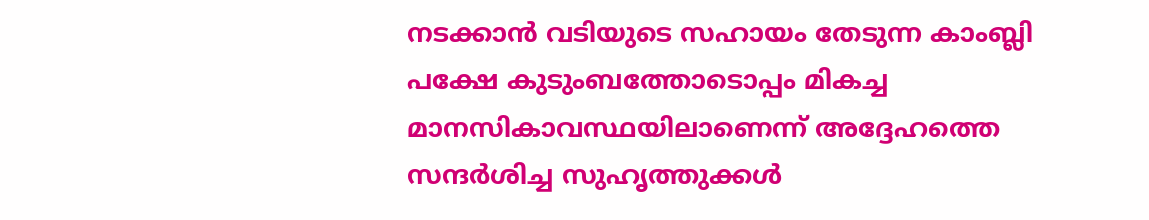നടക്കാൻ വടിയുടെ സഹായം തേടുന്ന കാംബ്ലി പക്ഷേ കുടുംബത്തോടൊപ്പം മികച്ച മാനസികാവസ്ഥയിലാണെന്ന് അദ്ദേഹത്തെ സന്ദർശിച്ച സുഹൃത്തുക്കൾ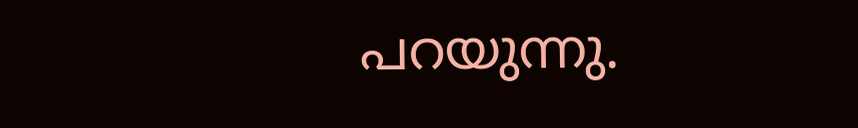പറയുന്നു.